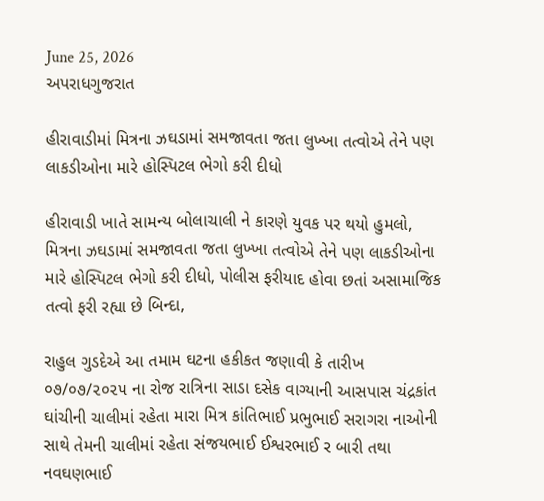June 25, 2026
અપરાધગુજરાત

હીરાવાડીમાં મિત્રના ઝઘડામાં સમજાવતા જતા લુખ્ખા તત્વોએ તેને પણ લાકડીઓના મારે હોસ્પિટલ ભેગો કરી દીધો

હીરાવાડી ખાતે સામન્ય બોલાચાલી ને કારણે યુવક પર થયો હુમલો, મિત્રના ઝઘડામાં સમજાવતા જતા લુખ્ખા તત્વોએ તેને પણ લાકડીઓના મારે હોસ્પિટલ ભેગો કરી દીધો, પોલીસ ફરીયાદ હોવા છતાં અસામાજિક તત્વો ફરી રહ્યા છે બિન્દા,

રાહુલ ગુડદેએ આ તમામ ઘટના હકીકત જણાવી કે તારીખ ૦૭/૦૭/૨૦૨૫ ના રોજ રાત્રિના સાડા દસેક વાગ્યાની આસપાસ ચંદ્રકાંત ઘાંચીની ચાલીમાં રહેતા મારા મિત્ર કાંતિભાઈ પ્રભુભાઈ સરાગરા નાઓની સાથે તેમની ચાલીમાં રહેતા સંજયભાઈ ઈશ્વરભાઈ ર બારી તથા નવઘણભાઈ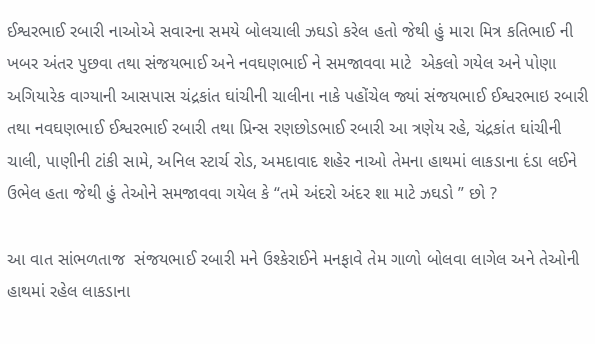ઈશ્વરભાઈ રબારી નાઓએ સવારના સમયે બોલચાલી ઝઘડો કરેલ હતો જેથી હું મારા મિત્ર કતિભાઈ ની ખબર અંતર પુછવા તથા સંજયભાઈ અને નવઘણભાઈ ને સમજાવવા માટે  એકલો ગયેલ અને પોણા અગિયારેક વાગ્યાની આસપાસ ચંદ્રકાંત ઘાંચીની ચાલીના નાકે પહોંચેલ જ્યાં સંજયભાઈ ઈશ્વરભાઇ રબારી તથા નવઘણભાઈ ઈશ્વરભાઈ રબારી તથા પ્રિન્સ રણછોડભાઈ રબારી આ ત્રણેય રહે, ચંદ્રકાંત ઘાંચીની ચાલી, પાણીની ટાંકી સામે, અનિલ સ્ટાર્ચ રોડ, અમદાવાદ શહેર નાઓ તેમના હાથમાં લાકડાના દંડા લઈને ઉભેલ હતા જેથી હું તેઓને સમજાવવા ગયેલ કે “તમે અંદરો અંદર શા માટે ઝઘડો ” છો ?

આ વાત સાંભળતાજ  સંજયભાઈ રબારી મને ઉશ્કેરાઈને મનફાવે તેમ ગાળો બોલવા લાગેલ અને તેઓની હાથમાં રહેલ લાકડાના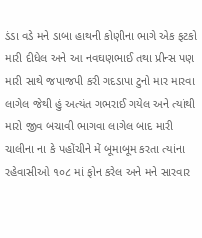ડંડા વડે મને ડાબા હાથની કોણીના ભાગે એક ફટકો મારી દીધેલ અને આ નવઘણભાઈ તથા પ્રીન્સ પણ મારી સાથે જપાજપી કરી ગદડાપા ટુનો માર મારવા લાગેલ જેથી હું અત્યંત ગભરાઈ ગયેલ અને ત્યાંથી મારો જીવ બચાવી ભાગવા લાગેલ બાદ મારી ચાલીના ના કે પહોંચીને મેં બૂમાબૂમ કરતા ત્યાંના રહેવાસીઓ ૧૦૮ માં ફોન કરેલ અને મને સારવાર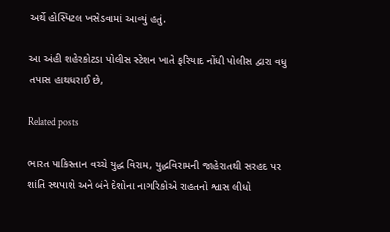અર્થે હોસ્પિટલ ખસેડવામાં આવ્યું હતું.

આ અંહી શહેરકોટડા પોલીસ સ્ટેશન ખાતે ફરિયાદ નોંધી પોલીસ દ્વારા વધુ તપાસ હાથધરાઈ છે,

Related posts

ભારત પાકિસ્તાન વચ્ચે યુદ્ધ વિરામ, યુદ્ધવિરામની જાહેરાતથી સરહદ પર શાંતિ સ્થપાશે અને બંને દેશોના નાગરિકોએ રાહતનો શ્વાસ લીધો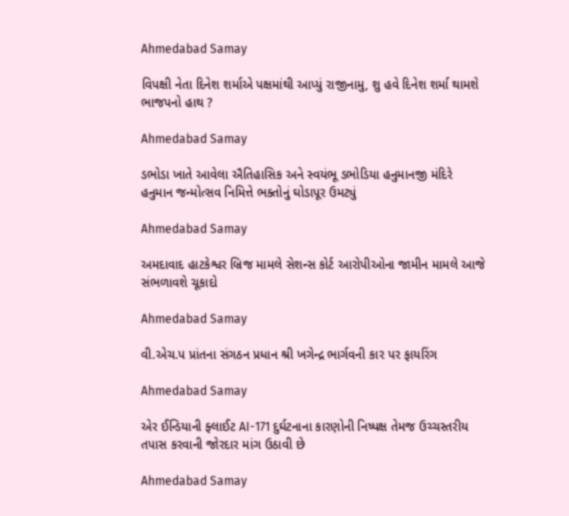Ahmedabad Samay

વિપક્ષી નેતા દિનેશ શર્માએ પક્ષમાંથી આપ્યું રાજીનામુ, શુ હવે દિનેશ શર્મા થામશે ભાજપનો હાથ ?

Ahmedabad Samay

ડભોડા ખાતે આવેલા ઐતિહાસિક અને સ્વયંભૂ ડભોડિયા હનુમાનજી મંદિરે હનુમાન જન્મોત્સવ નિમિત્તે ભક્તોનું ઘોડાપૂર ઉમટ્યું

Ahmedabad Samay

અમદાવાદ હાટકેશ્વર બ્રિજ મામલે સેશન્સ કોર્ટ આરોપીઓના જામીન મામલે આજે સંભળાવશે ચૂકાદો

Ahmedabad Samay

વી.એચ.પ પ્રાંતના સંગઠન પ્રધાન શ્રી ખગેન્દ્ર ભાર્ગવની કાર પર ફાયરિંગ

Ahmedabad Samay

એર ઈન્ડિયાની ફ્લાઈટ AI-171 દુર્ઘટનાના કારણોની નિષ્પક્ષ તેમજ ઉચ્ચસ્તરીય તપાસ કરવાની જોરદાર માંગ ઉઠાવી છે

Ahmedabad Samay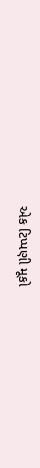એક ટિપ્પણી મૂકો